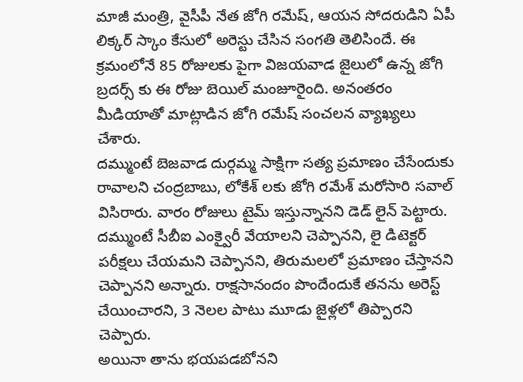మాజీ మంత్రి, వైసీపీ నేత జోగి రమేష్, ఆయన సోదరుడిని ఏపీ లిక్కర్ స్కాం కేసులో అరెస్టు చేసిన సంగతి తెలిసిందే. ఈ క్రమంలోనే 85 రోజులకు పైగా విజయవాడ జైలులో ఉన్న జోగి బ్రదర్స్ కు ఈ రోజు బెయిల్ మంజూరైంది. అనంతరం మీడియాతో మాట్లాడిన జోగి రమేష్ సంచలన వ్యాఖ్యలు చేశారు.
దమ్ముంటే బెజవాడ దుర్గమ్మ సాక్షిగా సత్య ప్రమాణం చేసేందుకు రావాలని చంద్రబాబు, లోకేశ్ లకు జోగి రమేశ్ మరోసారి సవాల్ విసిరారు. వారం రోజులు టైమ్ ఇస్తున్నానని డెడ్ లైన్ పెట్టారు.
దమ్ముంటే సీబీఐ ఎంక్వైరీ వేయాలని చెప్పానని, లై డిటెక్టర్ పరీక్షలు చేయమని చెప్పానని, తిరుమలలో ప్రమాణం చేస్తానని చెప్పానని అన్నారు. రాక్షసానందం పొందేందుకే తనను అరెస్ట్ చేయించారని, 3 నెలల పాటు మూడు జైళ్లలో తిప్పారని చెప్పారు.
అయినా తాను భయపడబోనని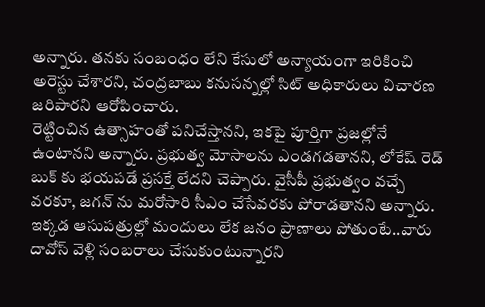అన్నారు. తనకు సంబంధం లేని కేసులో అన్యాయంగా ఇరికించి అరెస్టు చేశారని, చంద్రబాబు కనుసన్నల్లో సిట్ అధికారులు విచారణ జరిపారని ఆరోపించారు.
రెట్టించిన ఉత్సాహంతో పనిచేస్తానని, ఇకపై పూర్తిగా ప్రజల్లోనే ఉంటానని అన్నారు. ప్రభుత్వ మోసాలను ఎండగడతానని, లోకేష్ రెడ్ బుక్ కు భయపడే ప్రసక్తే లేదని చెప్పారు. వైసీపీ ప్రభుత్వం వచ్చే వరకూ, జగన్ ను మరోసారి సీఎం చేసేవరకు పోరాడతానని అన్నారు. ఇక్కడ ఆసుపత్రుల్లో మందులు లేక జనం ప్రాణాలు పోతుంటే..వారు దావోస్ వెళ్లి సంబరాలు చేసుకుంటున్నారని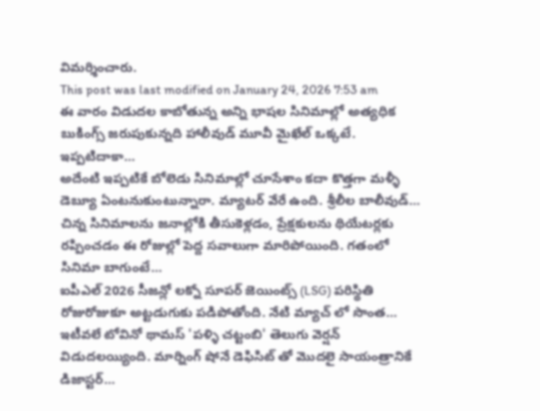విమర్శించారు.
This post was last modified on January 24, 2026 7:53 am
ఈ వారం విడుదల కాబోతున్న అన్ని భాషల సినిమాల్లో అత్యధిక బుకింగ్స్ జరుపుకున్నది హాలీవుడ్ మూవీ మైఖేల్ ఒక్కటే. ఇప్పటిదాకా…
అదేంటి ఇప్పటికే బోలెడు సినిమాల్లో చూసేశాం కదా కొత్తగా మళ్ళీ డెబ్యూ ఏంటనుకుంటున్నారా. మ్యాటర్ వేరే ఉంది. శ్రీలీల బాలీవుడ్…
చిన్న సినిమాలను జనాల్లోకి తీసుకెళ్లడం, ప్రేక్షకులను థియేటర్లకు రప్పించడం ఈ రోజుల్లో పెద్ద సవాలుగా మారిపోయింది. గతంలో సినిమా బాగుంటే…
ఐపీఎల్ 2026 సీజన్లో లక్నో సూపర్ జెయింట్స్ (LSG) పరిస్థితి రోజురోజుకూ అట్టడుగుకు పడిపోతోంది. నేటి మ్యాచ్ లో సొంత…
ఇటీవలే టోవినో థామస్ 'పళ్ళి చట్టంబి' తెలుగు వెర్షన్ విడుదలయ్యింది. మార్నింగ్ షోనే డెఫిసిట్ తో మొదలై సాయంత్రానికే డిజాస్టర్…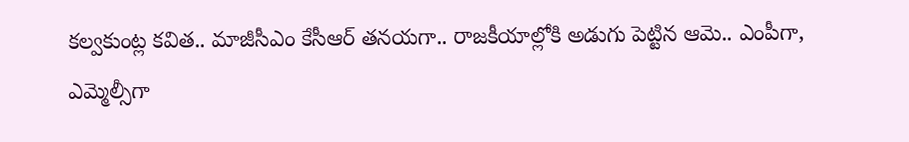కల్వకుంట్ల కవిత.. మాజీసీఎం కేసీఆర్ తనయగా.. రాజకీయాల్లోకి అడుగు పెట్టిన ఆమె.. ఎంపీగా, ఎమ్మెల్సీగా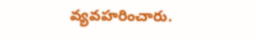వ్యవహరించారు.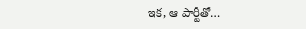ఇక, ఆ పార్టీతో…